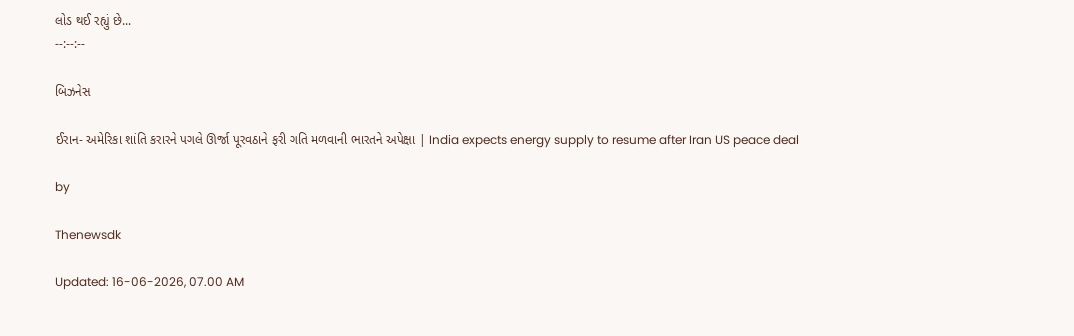લોડ થઈ રહ્યું છે...
--:--:--

બિઝનેસ

ઈરાન- અમેરિકા શાંતિ કરારને પગલે ઊર્જા પૂરવઠાને ફરી ગતિ મળવાની ભારતને અપેક્ષા | India expects energy supply to resume after Iran US peace deal

by

Thenewsdk

Updated: 16-06-2026, 07.00 AM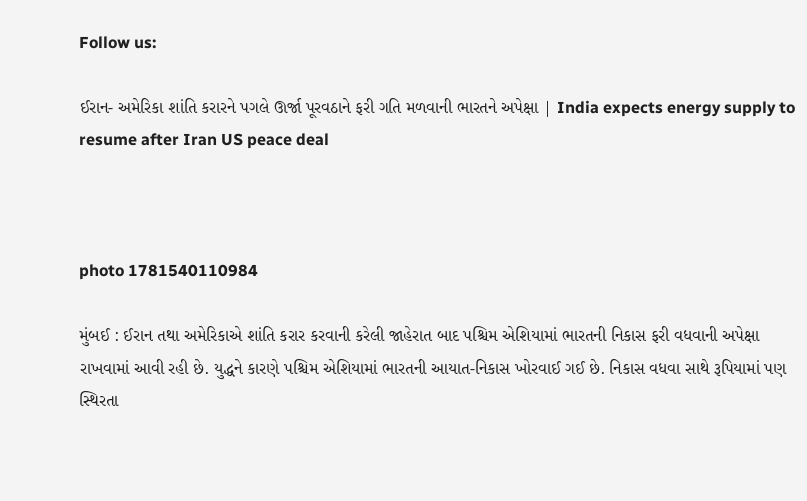Follow us:

ઈરાન- અમેરિકા શાંતિ કરારને પગલે ઊર્જા પૂરવઠાને ફરી ગતિ મળવાની ભારતને અપેક્ષા | India expects energy supply to resume after Iran US peace deal



photo 1781540110984

મુંબઈ : ઈરાન તથા અમેરિકાએ શાંતિ કરાર કરવાની કરેલી જાહેરાત બાદ પશ્ચિમ એશિયામાં ભારતની નિકાસ ફરી વધવાની અપેક્ષા રાખવામાં આવી રહી છે. યુદ્ધને કારણે પશ્ચિમ એશિયામાં ભારતની આયાત-નિકાસ ખોરવાઈ ગઈ છે. નિકાસ વધવા સાથે રૂપિયામાં પણ સ્થિરતા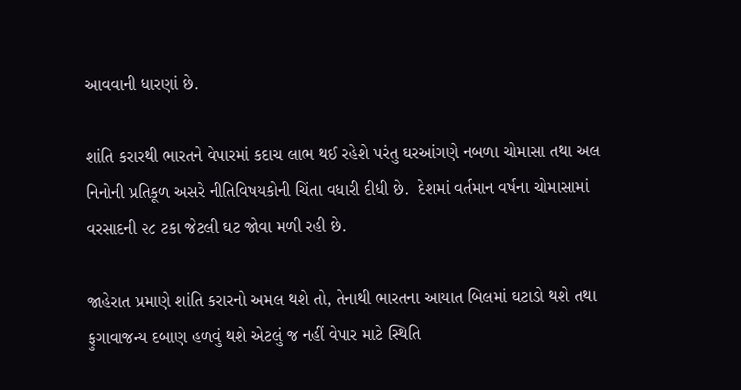આવવાની ધારણાં છે.

શાંતિ કરારથી ભારતને વેપારમાં કદાચ લાભ થઈ રહેશે પરંતુ ઘરઆંગણે નબળા ચોમાસા તથા અલ નિનોની પ્રતિકૂળ અસરે નીતિવિષયકોની ચિંતા વધારી દીધી છે.  દેશમાં વર્તમાન વર્ષના ચોમાસામાં વરસાદની ૨૮ ટકા જેટલી ઘટ જોવા મળી રહી છે.

જાહેરાત પ્રમાણે શાંતિ કરારનો અમલ થશે તો, તેનાથી ભારતના આયાત બિલમાં ઘટાડો થશે તથા ફુગાવાજન્ય દબાણ હળવું થશે એટલું જ નહીં વેપાર માટે સ્થિતિ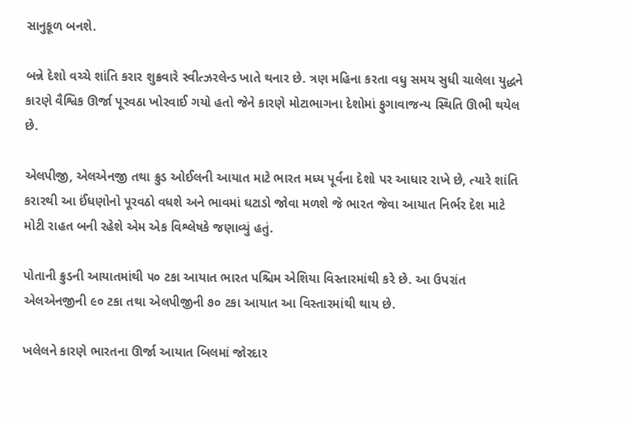સાનુકૂળ બનશે.

બન્ને દેશો વચ્ચે શાંતિ કરાર શુક્રવારે સ્વીત્ઝરલેન્ડ ખાતે થનાર છે. ત્રણ મહિના કરતા વધુ સમય સુધી ચાલેલા યુદ્ધને કારણે વૈશ્વિક ઊર્જા પૂરવઠા ખોરવાઈ ગયો હતો જેને કારણે મોટાભાગના દેશોમાં ફુગાવાજન્ય સ્થિતિ ઊભી થયેલ છે.

એલપીજી, એલએનજી તથા ક્રુડ ઓઈલની આયાત માટે ભારત મધ્ય પૂર્વના દેશો પર આધાર રાખે છે, ત્યારે શાંતિ કરારથી આ ઈંધણોનો પૂરવઠો વધશે અને ભાવમાં ઘટાડો જોવા મળશે જે ભારત જેવા આયાત નિર્ભર દેશ માટે મોટી રાહત બની રહેશે એમ એક વિશ્લેષકે જણાવ્યું હતું.

પોતાની ક્રુડની આયાતમાંથી ૫૦ ટકા આયાત ભારત પશ્ચિમ એશિયા વિસ્તારમાંથી કરે છે. આ ઉપરાંત એલએનજીની ૯૦ ટકા તથા એલપીજીની ૭૦ ટકા આયાત આ વિસ્તારમાંથી થાય છે.

ખલેલને કારણે ભારતના ઊર્જા આયાત બિલમાં જોરદાર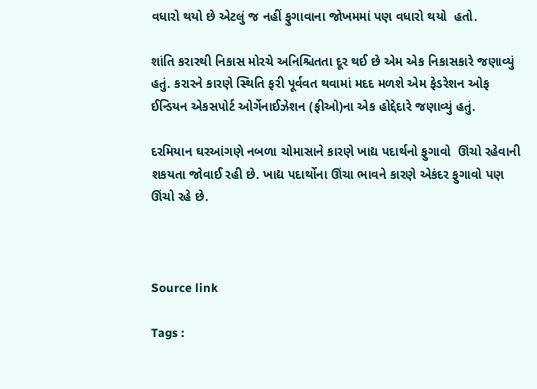વધારો થયો છે એટલું જ નહીં ફુગાવાના જોખમમાં પણ વધારો થયો  હતો.

શાંતિ કરારથી નિકાસ મોરચે અનિશ્ચિતતા દૂર થઈ છે એમ એક નિકાસકારે જણાવ્યું હતું. કરારને કારણે સ્થિતિ ફરી પૂર્વવત થવામાં મદદ મળશે એમ ફેડરેશન ઓફ ઈન્ડિયન એકસપોર્ટ ઓર્ગેનાઈઝેશન (ફીઓ)ના એક હોદ્દેદારે જણાવ્યું હતું.

દરમિયાન ઘરઆંગણે નબળા ચોમાસાને કારણે ખાદ્ય પદાર્થનો ફુગાવો  ઊંચો રહેવાની શકયતા જોવાઈ રહી છે. ખાદ્ય પદાર્થોના ઊંચા ભાવને કારણે એકંદર ફુગાવો પણ ઊંચો રહે છે.



Source link

Tags :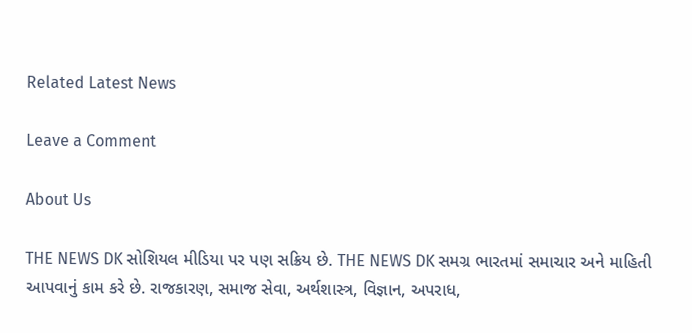Related Latest News

Leave a Comment

About Us

THE NEWS DK સોશિયલ મીડિયા પર પણ સક્રિય છે. THE NEWS DK સમગ્ર ભારતમાં સમાચાર અને માહિતી આપવાનું કામ કરે છે. રાજકારણ, સમાજ સેવા, અર્થશાસ્ત્ર, વિજ્ઞાન, અપરાધ,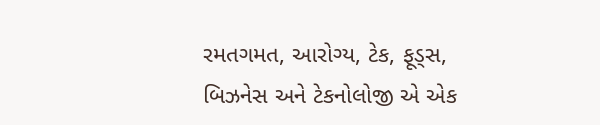રમતગમત, આરોગ્ય, ટેક, ફૂડ્સ, બિઝનેસ અને ટેકનોલોજી એ એક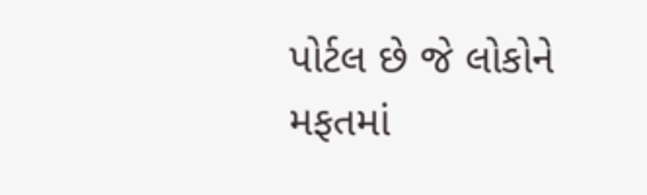પોર્ટલ છે જે લોકોને મફતમાં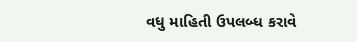વધુ માહિતી ઉપલબ્ધ કરાવે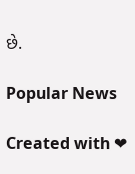છે.

Popular News

Created with ❤